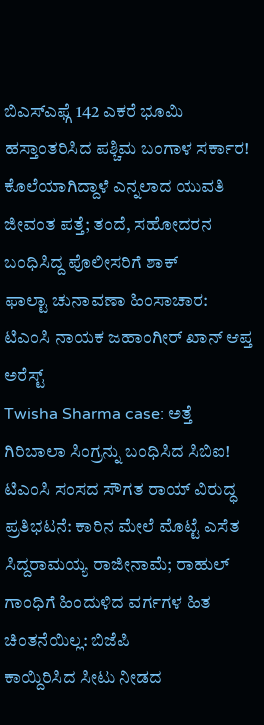ಬಿಎಸ್ಎಫ್ಗೆ 142 ಎಕರೆ ಭೂಮಿ ಹಸ್ತಾಂತರಿಸಿದ ಪಶ್ಚಿಮ ಬಂಗಾಳ ಸರ್ಕಾರ!
ಕೊಲೆಯಾಗಿದ್ದಾಳೆ ಎನ್ನಲಾದ ಯುವತಿ ಜೀವಂತ ಪತ್ತೆ; ತಂದೆ, ಸಹೋದರನ ಬಂಧಿಸಿದ್ದ ಪೊಲೀಸರಿಗೆ ಶಾಕ್
ಫಾಲ್ಟಾ ಚುನಾವಣಾ ಹಿಂಸಾಚಾರ: ಟಿಎಂಸಿ ನಾಯಕ ಜಹಾಂಗೀರ್ ಖಾನ್ ಆಪ್ತ ಅರೆಸ್ಟ್
Twisha Sharma case: ಅತ್ತೆ ಗಿರಿಬಾಲಾ ಸಿಂಗ್ರನ್ನು ಬಂಧಿಸಿದ ಸಿಬಿಐ!
ಟಿಎಂಸಿ ಸಂಸದ ಸೌಗತ ರಾಯ್ ವಿರುದ್ಧ ಪ್ರತಿಭಟನೆ: ಕಾರಿನ ಮೇಲೆ ಮೊಟ್ಟೆ ಎಸೆತ
ಸಿದ್ದರಾಮಯ್ಯ ರಾಜೀನಾಮೆ; ರಾಹುಲ್ ಗಾಂಧಿಗೆ ಹಿಂದುಳಿದ ವರ್ಗಗಳ ಹಿತ ಚಿಂತನೆಯಿಲ್ಲ: ಬಿಜೆಪಿ
ಕಾಯ್ದಿರಿಸಿದ ಸೀಟು ನೀಡದ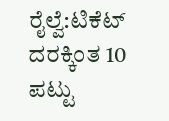ರೈಲ್ವೆ:ಟಿಕೆಟ್ ದರಕ್ಕಿಂತ 10 ಪಟ್ಟು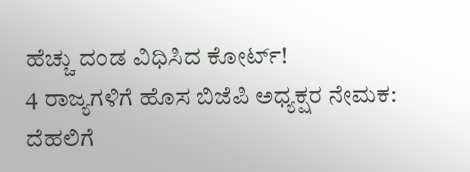ಹೆಚ್ಚು ದಂಡ ವಿಧಿಸಿದ ಕೋರ್ಟ್!
4 ರಾಜ್ಯಗಳಿಗೆ ಹೊಸ ಬಿಜೆಪಿ ಅಧ್ಯಕ್ಷರ ನೇಮಕ: ದೆಹಲಿಗೆ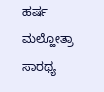ಹರ್ಷ ಮಲ್ಹೋತ್ರಾ ಸಾರಥ್ಯ